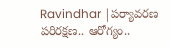Ravindhar |పర్యావరణ పరిరక్షణ.. ఆరోగ్యం..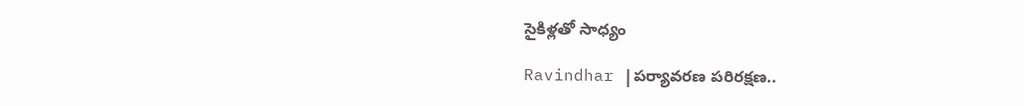సైకిళ్లతో సాధ్యం

Ravindhar |పర్యావరణ పరిరక్షణ..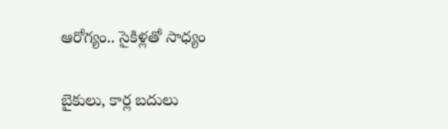ఆరోగ్యం.. సైకిళ్లతో సాధ్యం

బైకులు, కార్ల బదులు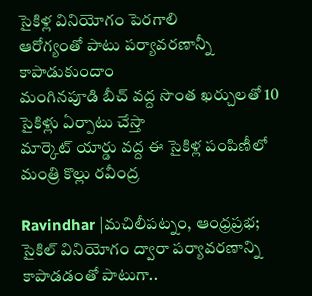సైకిళ్ల వినియోగం పెరగాలి
ఆరోగ్యంతో పాటు పర్యావరణాన్నీ కాపాడుకుందాం
మంగినపూడి బీచ్ వద్ద సొంత ఖర్చులతో 10 సైకిళ్లు ఏర్పాటు చేస్తా
మార్కెట్ యార్డు వద్ద ఈ సైకిళ్ల పంపిణీలో మంత్రి కొల్లు రవీంద్ర

Ravindhar |మచిలీపట్నం, ఆంధ్రప్రభ; సైకిల్ వినియోగం ద్వారా పర్యావరణాన్ని కాపాడడంతో పాటుగా..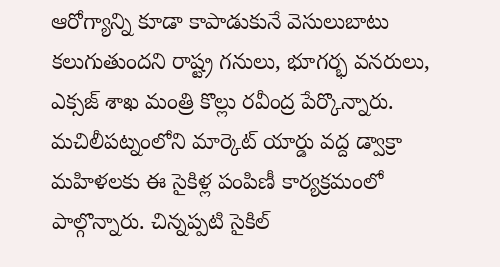ఆరోగ్యాన్ని కూడా కాపాడుకునే వెసులుబాటు కలుగుతుందని రాష్ట్ర గనులు, భూగర్భ వనరులు, ఎక్సజ్ శాఖ మంత్రి కొల్లు రవీంద్ర పేర్కొన్నారు. మచిలీపట్నంలోని మార్కెట్ యార్డు వద్ద డ్వాక్రా మహిళలకు ఈ సైకిళ్ల పంపిణీ కార్యక్రమంలో పాల్గొన్నారు. చిన్నప్పటి సైకిల్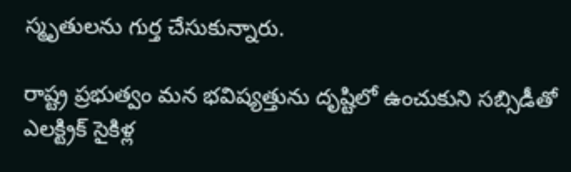స్మృతులను గుర్త చేసుకున్నారు.

రాష్ట్ర ప్రభుత్వం మన భవిష్యత్తును దృష్టిలో ఉంచుకుని సబ్సిడీతో ఎలక్ట్రిక్ సైకిళ్ల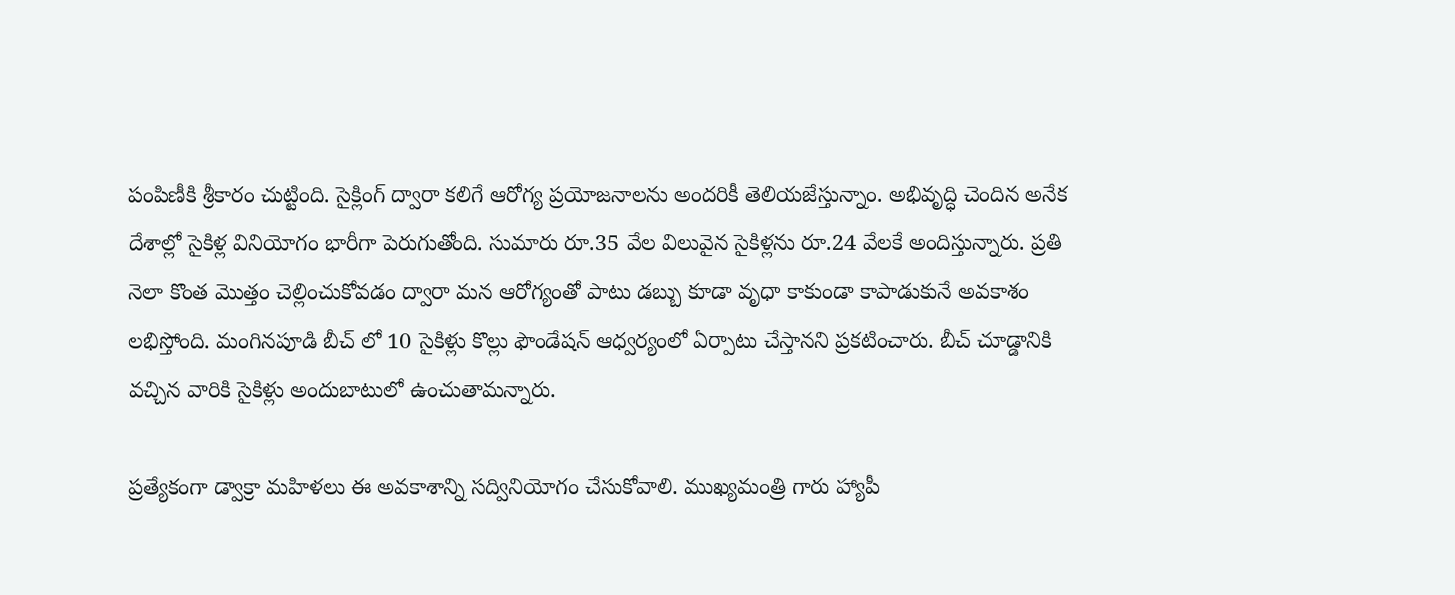పంపిణీకి శ్రీకారం చుట్టింది. సైక్లింగ్ ద్వారా కలిగే ఆరోగ్య ప్రయోజనాలను అందరికీ తెలియజేస్తున్నాం. అభివృద్ధి చెందిన అనేక దేశాల్లో సైకిళ్ల వినియోగం భారీగా పెరుగుతోంది. సుమారు రూ.35 వేల విలువైన సైకిళ్లను రూ.24 వేలకే అందిస్తున్నారు. ప్రతి నెలా కొంత మొత్తం చెల్లించుకోవడం ద్వారా మన ఆరోగ్యంతో పాటు డబ్బు కూడా వృధా కాకుండా కాపాడుకునే అవకాశం లభిస్తోంది. మంగినపూడి బీచ్ లో 10 సైకిళ్లు కొల్లు ఫౌండేషన్ ఆధ్వర్యంలో ఏర్పాటు చేస్తానని ప్రకటించారు. బీచ్ చూడ్డానికి వచ్చిన వారికి సైకిళ్లు అందుబాటులో ఉంచుతామన్నారు.

ప్రత్యేకంగా డ్వాక్రా మహిళలు ఈ అవకాశాన్ని సద్వినియోగం చేసుకోవాలి. ముఖ్యమంత్రి గారు హ్యాపీ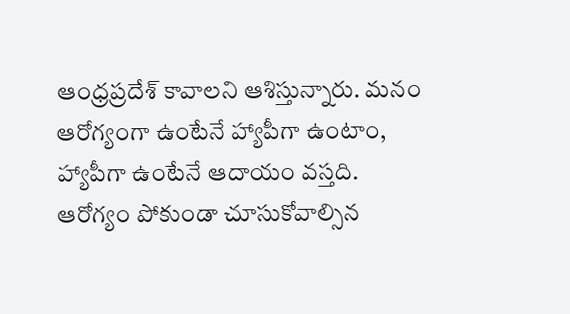ఆంధ్రప్రదేశ్ కావాలని ఆశిస్తున్నారు. మనం ఆరోగ్యంగా ఉంటేనే హ్యాపీగా ఉంటాం, హ్యాపీగా ఉంటేనే ఆదాయం వస్తది. ఆరోగ్యం పోకుండా చూసుకోవాల్సిన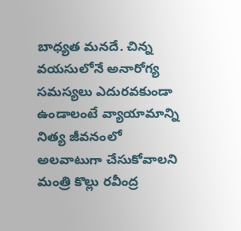బాధ్యత మనదే. చిన్న వయసులోనే అనారోగ్య సమస్యలు ఎదురవకుండా ఉండాలంటే వ్యాయామాన్ని నిత్య జీవనంలో అలవాటుగా చేసుకోవాలని మంత్రి కొల్లు రవీంద్ర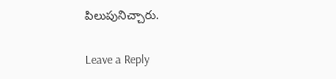పిలుపునిచ్చారు.

Leave a Reply